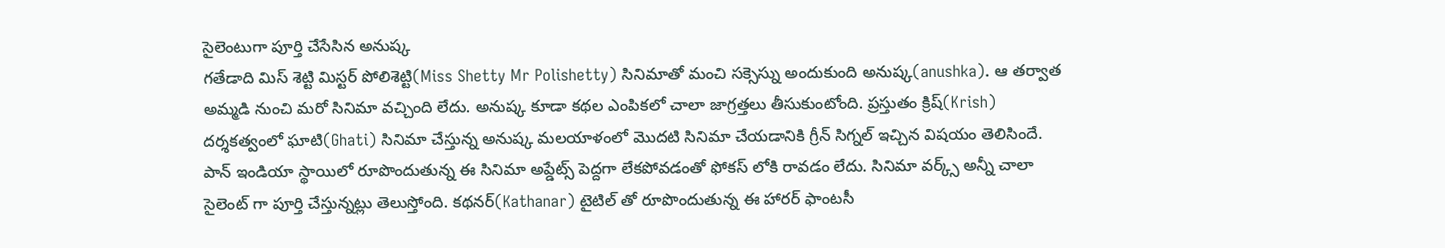సైలెంటుగా పూర్తి చేసేసిన అనుష్క
గతేడాది మిస్ శెట్టి మిస్టర్ పోలిశెట్టి(Miss Shetty Mr Polishetty) సినిమాతో మంచి సక్సెస్ను అందుకుంది అనుష్క(anushka). ఆ తర్వాత అమ్మడి నుంచి మరో సినిమా వచ్చింది లేదు. అనుష్క కూడా కథల ఎంపికలో చాలా జాగ్రత్తలు తీసుకుంటోంది. ప్రస్తుతం క్రిష్(Krish) దర్శకత్వంలో ఘాటి(Ghati) సినిమా చేస్తున్న అనుష్క మలయాళంలో మొదటి సినిమా చేయడానికి గ్రీన్ సిగ్నల్ ఇచ్చిన విషయం తెలిసిందే.
పాన్ ఇండియా స్థాయిలో రూపొందుతున్న ఈ సినిమా అప్డేట్స్ పెద్దగా లేకపోవడంతో ఫోకస్ లోకి రావడం లేదు. సినిమా వర్క్స్ అన్నీ చాలా సైలెంట్ గా పూర్తి చేస్తున్నట్లు తెలుస్తోంది. కథనర్(Kathanar) టైటిల్ తో రూపొందుతున్న ఈ హారర్ ఫాంటసీ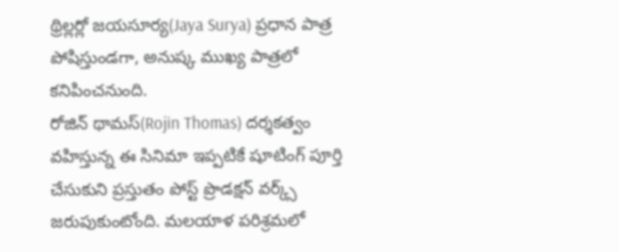థ్రిల్లర్లో జయసూర్య(Jaya Surya) ప్రధాన పాత్ర పోషిస్తుండగా, అనుష్క ముఖ్య పాత్రలో కనిపించనుంది.
రోజిన్ థామస్(Rojin Thomas) దర్శకత్వం వహిస్తున్న ఈ సినిమా ఇప్పటికే షూటింగ్ పూర్తి చేసుకుని ప్రస్తుతం పోస్ట్ ప్రొడక్షన్ వర్క్స్ జరుపుకుంటోంది. మలయాళ పరిశ్రమలో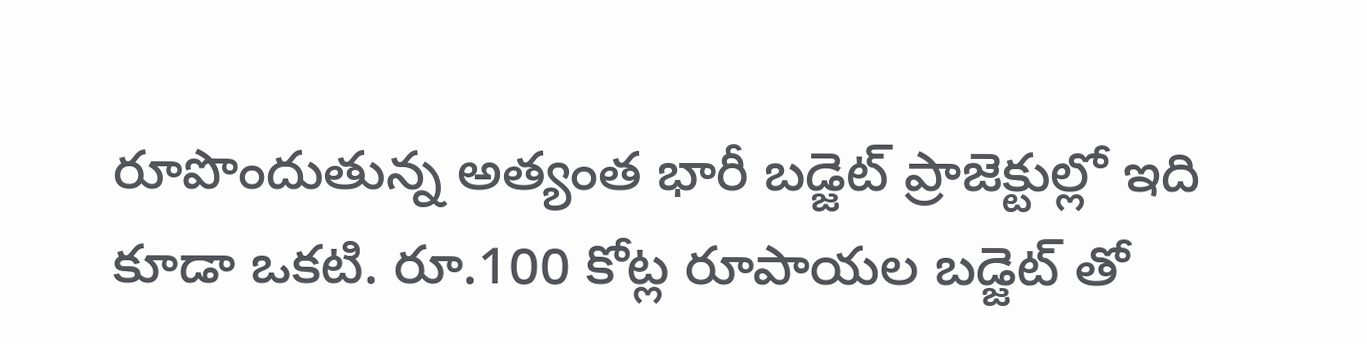రూపొందుతున్న అత్యంత భారీ బడ్జెట్ ప్రాజెక్టుల్లో ఇది కూడా ఒకటి. రూ.100 కోట్ల రూపాయల బడ్జెట్ తో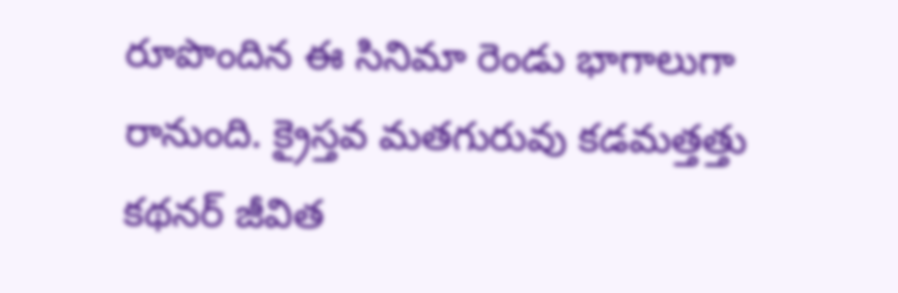రూపొందిన ఈ సినిమా రెండు భాగాలుగా రానుంది. క్రైస్తవ మతగురువు కడమత్తత్తు కథనర్ జీవిత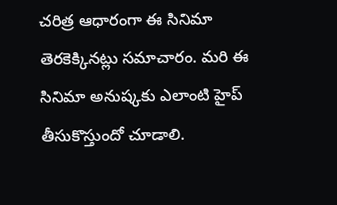చరిత్ర ఆధారంగా ఈ సినిమా తెరకెక్కినట్లు సమాచారం. మరి ఈ సినిమా అనుష్కకు ఎలాంటి హైప్ తీసుకొస్తుందో చూడాలి.